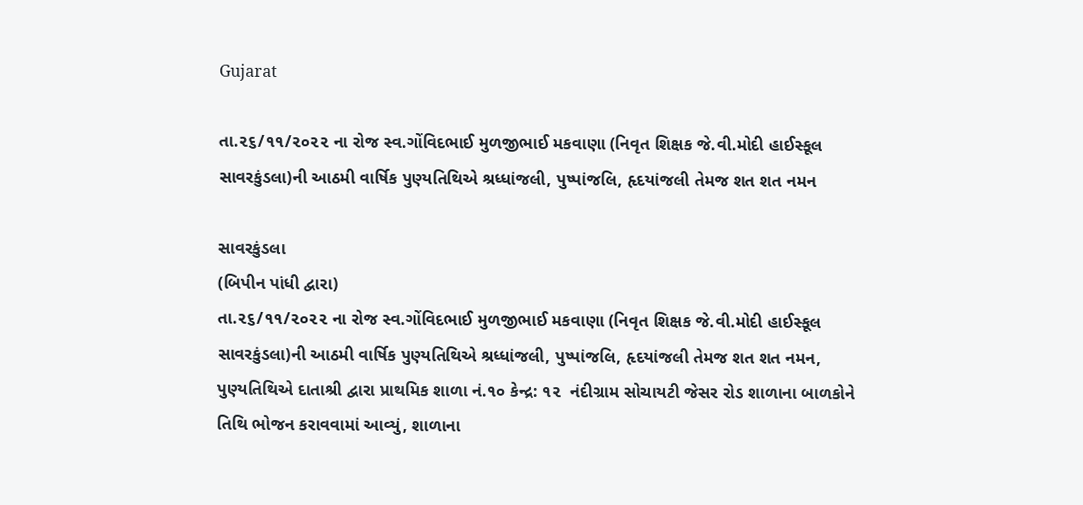Gujarat

તા.૨૬/૧૧/૨૦૨૨ ના રોજ સ્વ.ગોંવિદભાઈ મુળજીભાઈ મકવાણા (નિવૃત શિક્ષક જે.વી.મોદી હાઈસ્કૂલ સાવરકુંડલા)ની આઠમી વાર્ષિક પુણ્યતિથિએ શ્રધ્ધાંજલી, પુષ્પાંજલિ, હૃદયાંજલી તેમજ શત શત નમન

સાવરકુંડલા
(બિપીન પાંધી દ્વારા)
તા.૨૬/૧૧/૨૦૨૨ ના રોજ સ્વ.ગોંવિદભાઈ મુળજીભાઈ મકવાણા (નિવૃત શિક્ષક જે.વી.મોદી હાઈસ્કૂલ સાવરકુંડલા)ની આઠમી વાર્ષિક પુણ્યતિથિએ શ્રધ્ધાંજલી, પુષ્પાંજલિ, હૃદયાંજલી તેમજ શત શત નમન, પુણ્યતિથિએ દાતાશ્રી દ્વારા પ્રાથમિક શાળા નં.૧૦ કેન્દ્ર: ૧૨  નંદીગ્રામ સોચાયટી જેસર રોડ શાળાના બાળકોને તિથિ ભોજન કરાવવામાં આવ્યું, શાળાના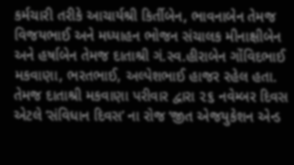કર્મચારી તરીકે આચાર્યશ્રી કિર્તીબેન, ભાવનાબેન તેમજ વિજયભાઈ અને મધ્યાહન ભોજન સંચાલક મીનાક્ષીબેન અને હર્ષાબેન તેમજ દાતાશ્રી ગં.સ્વ.હીરાબેન ગોંવિદભાઈ મકવાણા, ભરતભાઈ, અલ્પેશભાઈ હાજર રહેલ હતા. તેમજ દાતાશ્રી મકવાણા પરીવાર દ્વારા ૨૬ નવેમ્બર દિવસ એટલે ‘સંવિધાન દિવસ’ ના રોજ ‘જીત એજયુકેશન એન્ડ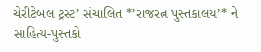ચેરીટેબલ ટ્રસ્ટ’ સંચાલિત *’રાજરત્ન પુસ્તકાલય’* ને સાહિત્ય-પુસ્તકો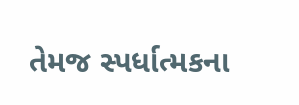તેમજ સ્પર્ધાત્મકના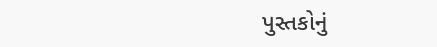પુસ્તકોનું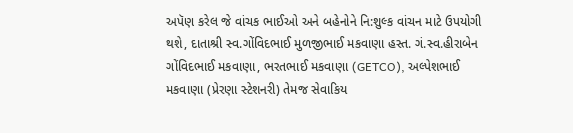અપૅણ કરેલ જે વાંચક ભાઈઓ અને બહેનોને નિ:શુલ્ક વાંચન માટે ઉપયોગી થશે, દાતાશ્રી સ્વ.ગોંવિદભાઈ મુળજીભાઈ મકવાણા હસ્ત. ગં.સ્વ.હીરાબેન ગોંવિદભાઈ મકવાણા, ભરતભાઈ મકવાણા (GETCO), અલ્પેશભાઈ મકવાણા (પ્રેરણા સ્ટેશનરી) તેમજ સેવાકિય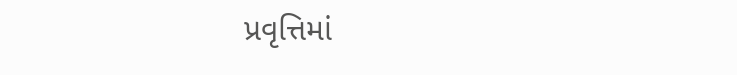પ્રવૃત્તિમાં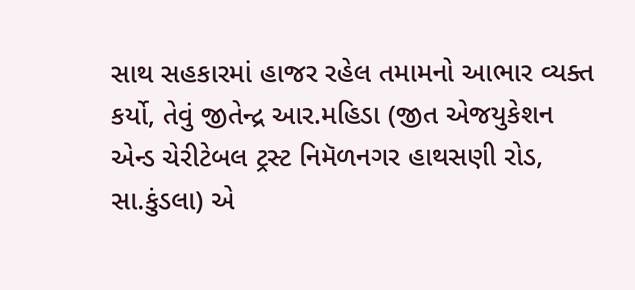સાથ સહકારમાં હાજર રહેલ તમામનો આભાર વ્યક્ત કર્યો, તેવું જીતેન્દ્ર આર.મહિડા (જીત એજયુકેશન એન્ડ ચેરીટેબલ ટ્રસ્ટ નિમૅળનગર હાથસણી રોડ, સા.કુંડલા) એ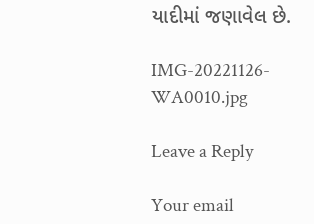યાદીમાં જણાવેલ છે.

IMG-20221126-WA0010.jpg

Leave a Reply

Your email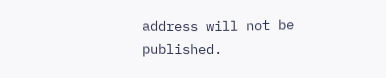address will not be published.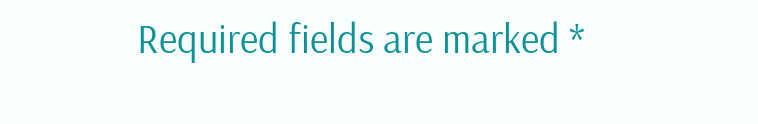Required fields are marked *